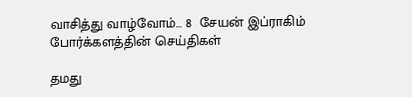வாசித்து வாழ்வோம்… 8  சேயன் இப்ராகிம் போர்க்களத்தின் செய்திகள்

தமது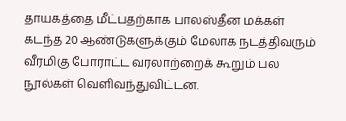தாயகத்தை மீட்பதற்காக பாலஸ்தீன மக்கள் கடந்த 20 ஆண்டுகளுக்கும் மேலாக நடத்திவரும் வீரமிகு போராட்ட வரலாற்றைக் கூறும் பல நூல்கள் வெளிவந்துவிட்டன.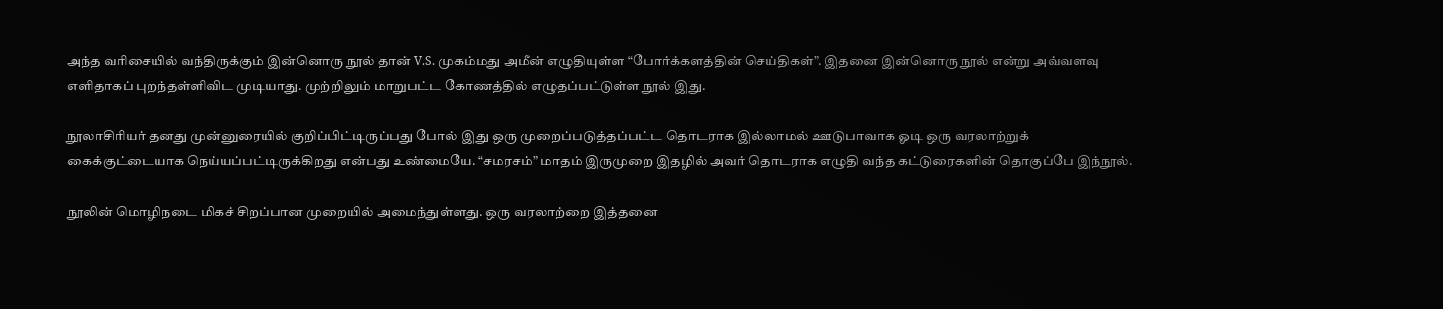அந்த வரிசையில் வந்திருக்கும் இன்னொரு நூல் தான் V.S. முகம்மது அமீன் எழுதியுள்ள “போர்க்களத்தின் செய்திகள்”. இதனை இன்னொரு நூல் என்று அவ்வளவு எளிதாகப் புறந்தள்ளிவிட முடியாது. முற்றிலும் மாறுபட்ட கோணத்தில் எழுதப்பட்டுள்ள நூல் இது.

நூலாசிரியர் தனது முன்னுரையில் குறிப்பிட்டிருப்பது போல் இது ஒரு முறைப்படுத்தப்பட்ட தொடராக இல்லாமல் ஊடுபாவாக ஓடி ஒரு வரலாற்றுக் கைக்குட்டையாக நெய்யப்பட்டிருக்கிறது என்பது உண்மையே. “சமரசம்” மாதம் இருமுறை இதழில் அவர் தொடராக எழுதி வந்த கட்டுரைகளின் தொகுப்பே இந்நூல்.

நூலின் மொழிநடை மிகச் சிறப்பான முறையில் அமைந்துள்ளது. ஒரு வரலாற்றை இத்தனை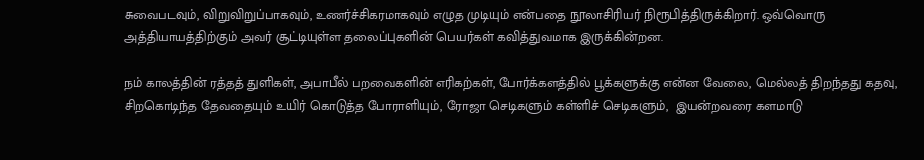சுவைபடவும், விறுவிறுப்பாகவும், உணர்ச்சிகரமாகவும் எழுத முடியும் என்பதை நூலாசிரியர் நிரூபித்திருக்கிறார். ஒவ்வொரு அத்தியாயத்திற்கும் அவர் சூட்டியுள்ள தலைப்புகளின் பெயர்கள் கவித்துவமாக இருக்கின்றன.

நம் காலத்தின் ரத்தத் துளிகள், அபாபீல் பறவைகளின் எரிகற்கள், போர்க்களத்தில் பூக்களுக்கு என்ன வேலை, மெல்லத் திறந்தது கதவு, சிறகொடிந்த தேவதையும் உயிர் கொடுத்த போராளியும், ரோஜா செடிகளும் கள்ளிச் செடிகளும்,  இயன்றவரை களமாடு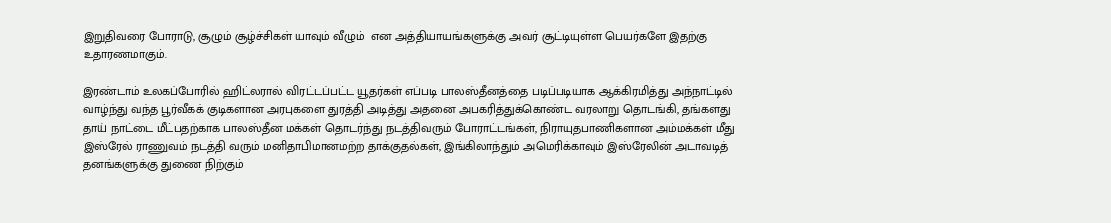இறுதிவரை போராடு, சூழும் சூழ்ச்சிகள் யாவும் வீழும்  என அத்தியாயங்களுக்கு அவர் சூட்டியுள்ள பெயர்களே இதற்கு உதாரணமாகும்.

இரண்டாம் உலகப்போரில் ஹிட்லரால் விரட்டப்பட்ட யூதர்கள் எப்படி பாலஸ்தீனத்தை படிப்படியாக ஆக்கிரமித்து அந்நாட்டில் வாழ்ந்து வந்த பூர்வீகக் குடிகளான அரபுகளை துரத்தி அடித்து அதனை அபகரித்துக்கொண்ட வரலாறு தொடங்கி, தங்களது தாய் நாட்டை மீட்பதற்காக பாலஸ்தீன மக்கள் தொடர்ந்து நடத்திவரும் போராட்டங்கள், நிராயுதபாணிகளான அம்மக்கள் மீது இஸ்ரேல் ராணுவம் நடத்தி வரும் மனிதாபிமானமற்ற தாக்குதல்கள், இங்கிலாந்தும் அமெரிக்காவும் இஸ்ரேலின் அடாவடித் தனங்களுக்கு துணை நிற்கும்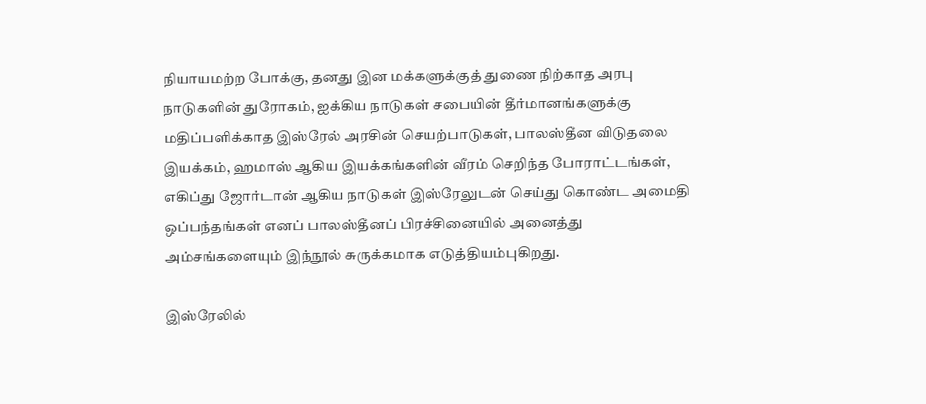நியாயமற்ற போக்கு, தனது இன மக்களுக்குத் துணை நிற்காத அரபு நாடுகளின் துரோகம், ஐக்கிய நாடுகள் சபையின் தீர்மானங்களுக்கு மதிப்பளிக்காத இஸ்ரேல் அரசின் செயற்பாடுகள், பாலஸ்தீன விடுதலை இயக்கம், ஹமாஸ் ஆகிய இயக்கங்களின் வீரம் செறிந்த போராட்டங்கள், எகிப்து ஜோர்டான் ஆகிய நாடுகள் இஸ்ரேலுடன் செய்து கொண்ட அமைதி ஒப்பந்தங்கள் எனப் பாலஸ்தீனப் பிரச்சினையில் அனைத்து அம்சங்களையும் இந்நூல் சுருக்கமாக எடுத்தியம்புகிறது.

இஸ்ரேலில்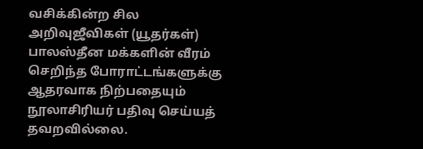வசிக்கின்ற சில அறிவுஜீவிகள் (யூதர்கள்) பாலஸ்தீன மக்களின் வீரம் செறிந்த போராட்டங்களுக்கு ஆதரவாக நிற்பதையும் நூலாசிரியர் பதிவு செய்யத் தவறவில்லை.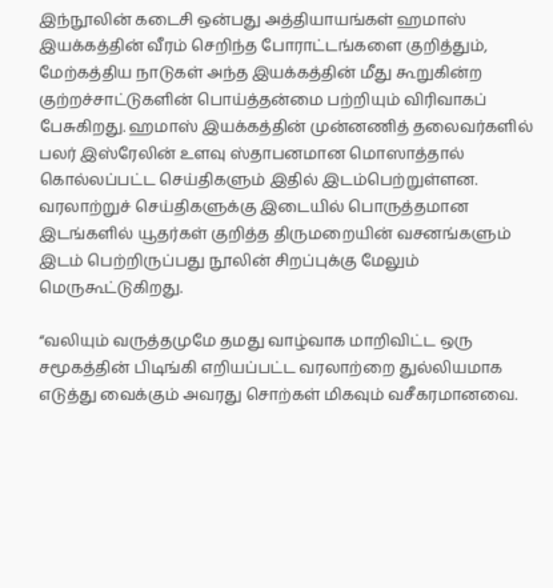இந்நூலின் கடைசி ஒன்பது அத்தியாயங்கள் ஹமாஸ் இயக்கத்தின் வீரம் செறிந்த போராட்டங்களை குறித்தும், மேற்கத்திய நாடுகள் அந்த இயக்கத்தின் மீது கூறுகின்ற குற்றச்சாட்டுகளின் பொய்த்தன்மை பற்றியும் விரிவாகப் பேசுகிறது. ஹமாஸ் இயக்கத்தின் முன்னணித் தலைவர்களில் பலர் இஸ்ரேலின் உளவு ஸ்தாபனமான மொஸாத்தால் கொல்லப்பட்ட செய்திகளும் இதில் இடம்பெற்றுள்ளன. வரலாற்றுச் செய்திகளுக்கு இடையில் பொருத்தமான இடங்களில் யூதர்கள் குறித்த திருமறையின் வசனங்களும் இடம் பெற்றிருப்பது நூலின் சிறப்புக்கு மேலும் மெருகூட்டுகிறது.

“வலியும் வருத்தமுமே தமது வாழ்வாக மாறிவிட்ட ஒரு சமூகத்தின் பிடிங்கி எறியப்பட்ட வரலாற்றை துல்லியமாக எடுத்து வைக்கும் அவரது சொற்கள் மிகவும் வசீகரமானவை.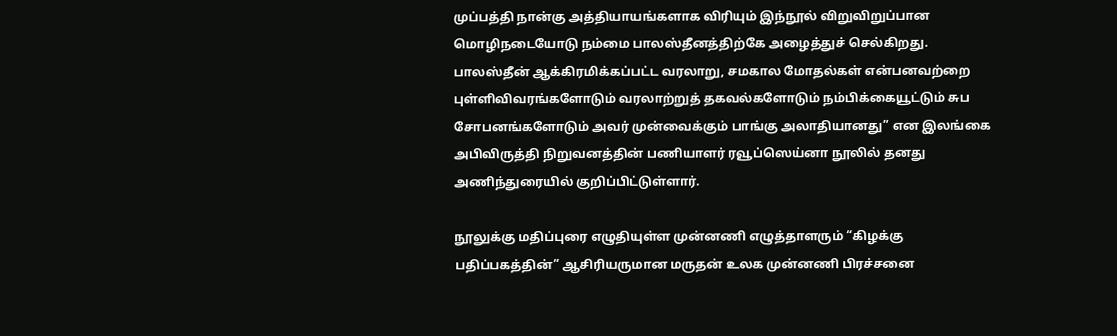முப்பத்தி நான்கு அத்தியாயங்களாக விரியும் இந்நூல் விறுவிறுப்பான மொழிநடையோடு நம்மை பாலஸ்தீனத்திற்கே அழைத்துச் செல்கிறது. பாலஸ்தீன் ஆக்கிரமிக்கப்பட்ட வரலாறு, சமகால மோதல்கள் என்பனவற்றை புள்ளிவிவரங்களோடும் வரலாற்றுத் தகவல்களோடும் நம்பிக்கையூட்டும் சுப சோபனங்களோடும் அவர் முன்வைக்கும் பாங்கு அலாதியானது” என இலங்கை அபிவிருத்தி நிறுவனத்தின் பணியாளர் ரவூப்ஸெய்னா நூலில் தனது அணிந்துரையில் குறிப்பிட்டுள்ளார்.

நூலுக்கு மதிப்புரை எழுதியுள்ள முன்னணி எழுத்தாளரும் “கிழக்கு பதிப்பகத்தின்” ஆசிரியருமான மருதன் உலக முன்னணி பிரச்சனை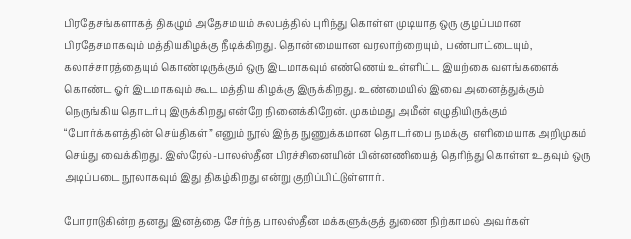பிரதேசங்களாகத் திகழும் அதேசமயம் சுலபத்தில் புரிந்து கொள்ள முடியாத ஒரு குழப்பமான பிரதேசமாகவும் மத்தியகிழக்கு நீடிக்கிறது. தொன்மையான வரலாற்றையும், பண்பாட்டையும், கலாச்சாரத்தையும் கொண்டிருக்கும் ஒரு இடமாகவும் எண்ணெய் உள்ளிட்ட இயற்கை வளங்களைக் கொண்ட ஓர் இடமாகவும் கூட மத்திய கிழக்கு இருக்கிறது. உண்மையில் இவை அனைத்துக்கும் நெருங்கிய தொடர்பு இருக்கிறது என்றே நினைக்கிறேன். முகம்மது அமீன் எழுதியிருக்கும் “போர்க்களத்தின் செய்திகள்” எனும் நூல் இந்த நுணுக்கமான தொடர்பை நமக்கு  எளிமையாக அறிமுகம் செய்து வைக்கிறது. இஸ்ரேல்-பாலஸ்தீன பிரச்சினையின் பின்னணியைத் தெரிந்து கொள்ள உதவும் ஒரு அடிப்படை நூலாகவும் இது திகழ்கிறது என்று குறிப்பிட்டுள்ளார்.

போராடுகின்ற தனது இனத்தை சேர்ந்த பாலஸ்தீன மக்களுக்குத் துணை நிற்காமல் அவர்கள்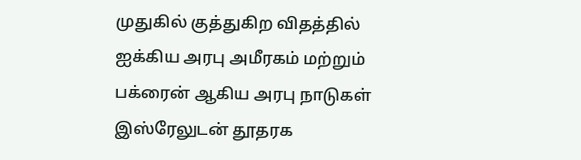முதுகில் குத்துகிற விதத்தில் ஐக்கிய அரபு அமீரகம் மற்றும் பக்ரைன் ஆகிய அரபு நாடுகள் இஸ்ரேலுடன் தூதரக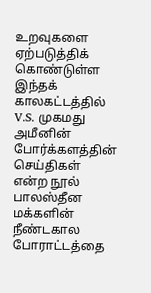உறவுகளை ஏற்படுத்திக் கொண்டுள்ள இந்தக் காலகட்டத்தில் V.S. முகமது அமீனின் போர்க்களத்தின் செய்திகள் என்ற நூல் பாலஸ்தீன மக்களின் நீண்டகால போராட்டத்தை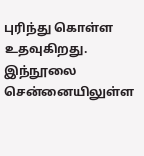புரிந்து கொள்ள உதவுகிறது. இந்நூலை சென்னையிலுள்ள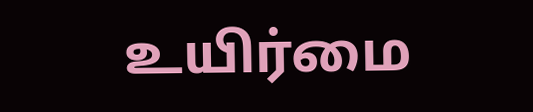உயிர்மை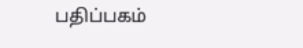பதிப்பகம்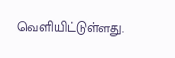வெளியிட்டுள்ளது.